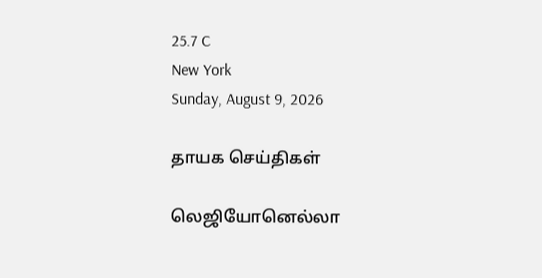25.7 C
New York
Sunday, August 9, 2026

தாயக செய்திகள்

லெஜியோனெல்லா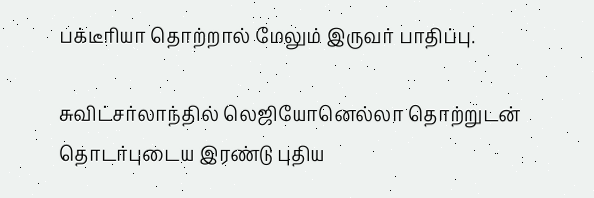பக்டீரியா தொற்றால் மேலும் இருவர் பாதிப்பு.

சுவிட்சர்லாந்தில் லெஜியோனெல்லா தொற்றுடன் தொடர்புடைய இரண்டு புதிய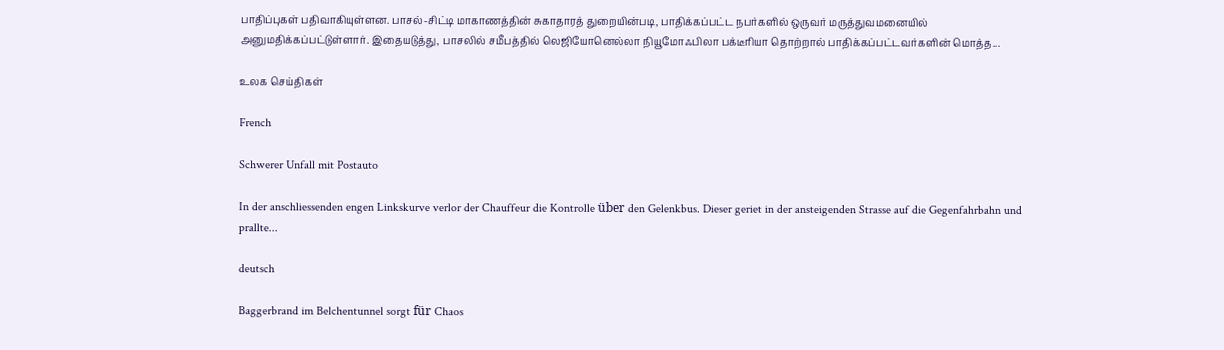பாதிப்புகள் பதிவாகியுள்ளன. பாசல்-சிட்டி மாகாணத்தின் சுகாதாரத் துறையின்படி, பாதிக்கப்பட்ட நபர்களில் ஒருவர் மருத்துவமனையில் அனுமதிக்கப்பட்டுள்ளார். இதையடுத்து, பாசலில் சமீபத்தில் லெஜியோனெல்லா நியூமோஃபிலா பக்டீரியா தொற்றால் பாதிக்கப்பட்டவர்களின் மொத்த...

உலக செய்திகள்

French

Schwerer Unfall mit Postauto

In der anschliessenden engen Linkskurve verlor der Chauffeur die Kontrolle über den Gelenkbus. Dieser geriet in der ansteigenden Strasse auf die Gegenfahrbahn und prallte...

deutsch

Baggerbrand im Belchentunnel sorgt für Chaos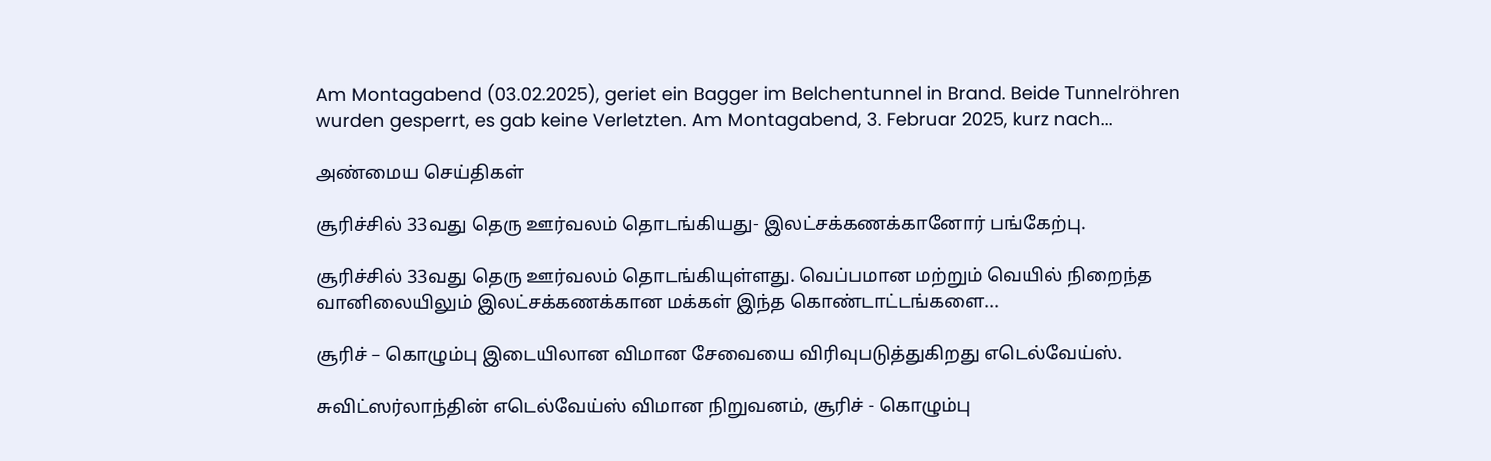Am Montagabend (03.02.2025), geriet ein Bagger im Belchentunnel in Brand. Beide Tunnelröhren wurden gesperrt, es gab keine Verletzten. Am Montagabend, 3. Februar 2025, kurz nach...

அண்மைய செய்திகள்

சூரிச்சில் 33வது தெரு ஊர்வலம் தொடங்கியது- இலட்சக்கணக்கானோர் பங்கேற்பு.

சூரிச்சில் 33வது தெரு ஊர்வலம் தொடங்கியுள்ளது. வெப்பமான மற்றும் வெயில் நிறைந்த வானிலையிலும் இலட்சக்கணக்கான மக்கள் இந்த கொண்டாட்டங்களை...

சூரிச் – கொழும்பு இடையிலான விமான சேவையை விரிவுபடுத்துகிறது எடெல்வேய்ஸ்.

சுவிட்ஸர்லாந்தின் எடெல்வேய்ஸ் விமான நிறுவனம், சூரிச் - கொழும்பு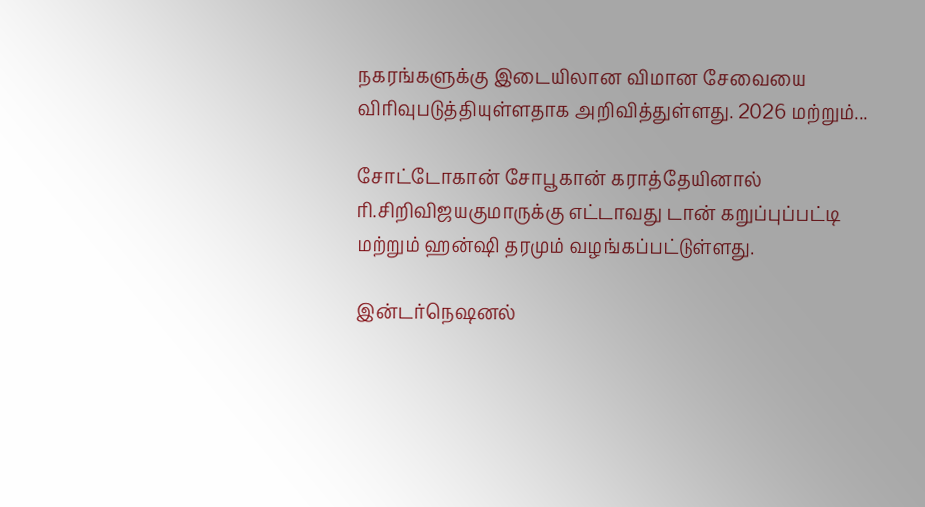நகரங்களுக்கு இடையிலான விமான சேவையை விரிவுபடுத்தியுள்ளதாக அறிவித்துள்ளது. 2026 மற்றும்...

சோட்டோகான் சோபூகான் கராத்தேயினால் ரி.சிறிவிஜயகுமாருக்கு எட்டாவது டான் கறுப்புப்பட்டி மற்றும் ஹன்ஷி தரமும் வழங்கப்பட்டுள்ளது.

இன்டர்நெஷனல்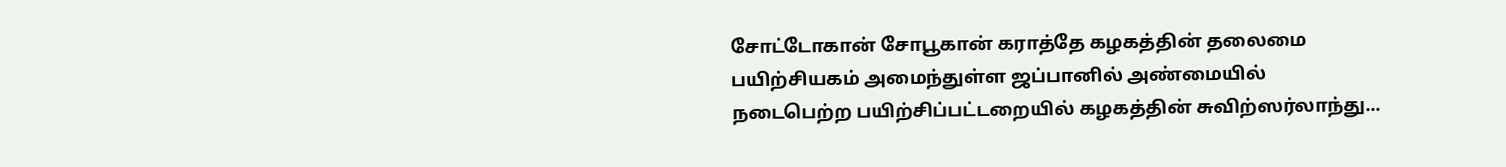சோட்டோகான் சோபூகான் கராத்தே கழகத்தின் தலைமை பயிற்சியகம் அமைந்துள்ள ஜப்பானில் அண்மையில் நடைபெற்ற பயிற்சிப்பட்டறையில் கழகத்தின் சுவிற்ஸர்லாந்து...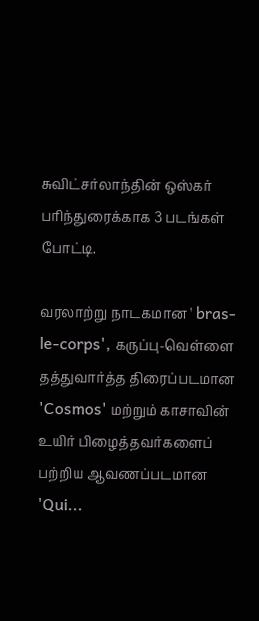சுவிட்சர்லாந்தின் ஒஸ்கர் பரிந்துரைக்காக 3 படங்கள் போட்டி.

வரலாற்று நாடகமான ' bras-le-corps', கருப்பு-வெள்ளை தத்துவார்த்த திரைப்படமான 'Cosmos' மற்றும் காசாவின் உயிர் பிழைத்தவர்களைப் பற்றிய ஆவணப்படமான 'Qui...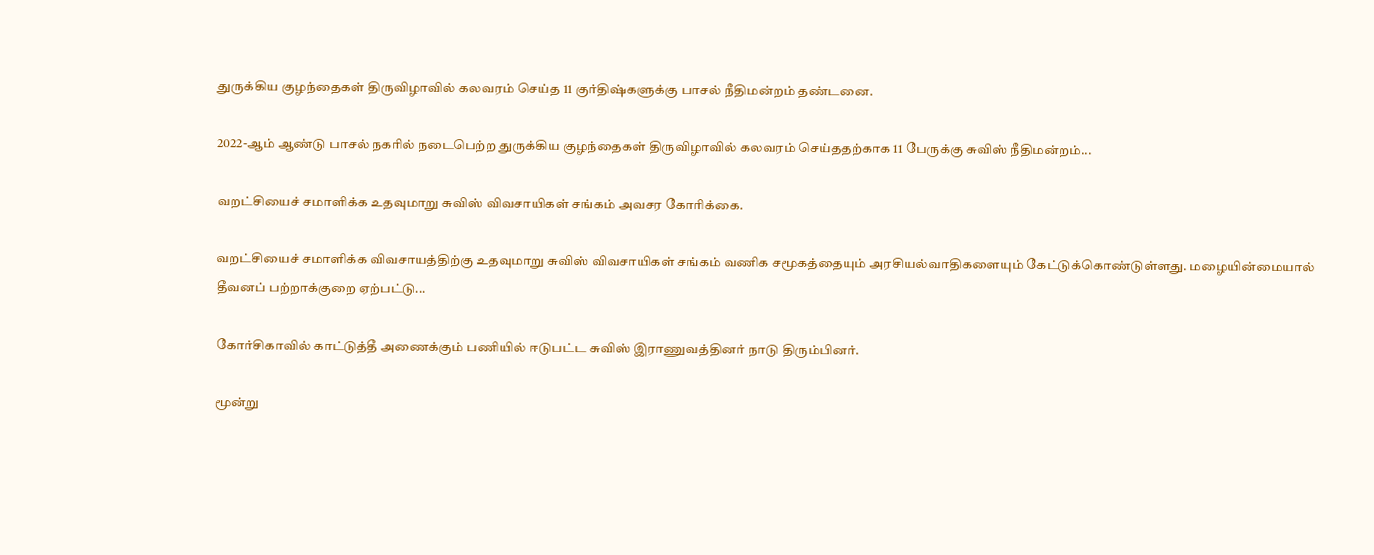துருக்கிய குழந்தைகள் திருவிழாவில் கலவரம் செய்த 11 குர்திஷ்களுக்கு பாசல் நீதிமன்றம் தண்டனை.

2022-ஆம் ஆண்டு பாசல் நகரில் நடைபெற்ற துருக்கிய குழந்தைகள் திருவிழாவில் கலவரம் செய்ததற்காக 11 பேருக்கு சுவிஸ் நீதிமன்றம்...

வறட்சியைச் சமாளிக்க உதவுமாறு சுவிஸ் விவசாயிகள் சங்கம் அவசர கோரிக்கை.

வறட்சியைச் சமாளிக்க விவசாயத்திற்கு உதவுமாறு சுவிஸ் விவசாயிகள் சங்கம் வணிக சமூகத்தையும் அரசியல்வாதிகளையும் கேட்டுக்கொண்டுள்ளது. மழையின்மையால் தீவனப் பற்றாக்குறை ஏற்பட்டு...

கோர்சிகாவில் காட்டுத்தீ அணைக்கும் பணியில் ஈடுபட்ட சுவிஸ் இராணுவத்தினர் நாடு திரும்பினர்.

மூன்று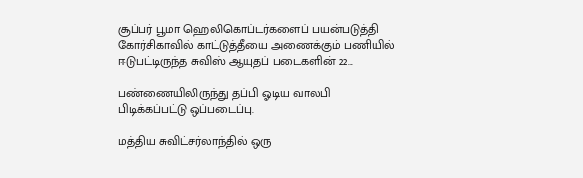சூப்பர் பூமா ஹெலிகொப்டர்களைப் பயன்படுத்தி கோர்சிகாவில் காட்டுத்தீயை அணைக்கும் பணியில் ஈடுபட்டிருந்த சுவிஸ் ஆயுதப் படைகளின் 22...

பண்ணையிலிருந்து தப்பி ஓடிய வாலபி பிடிக்கப்பட்டு ஒப்படைப்பு.

மத்திய சுவிட்சர்லாந்தில் ஒரு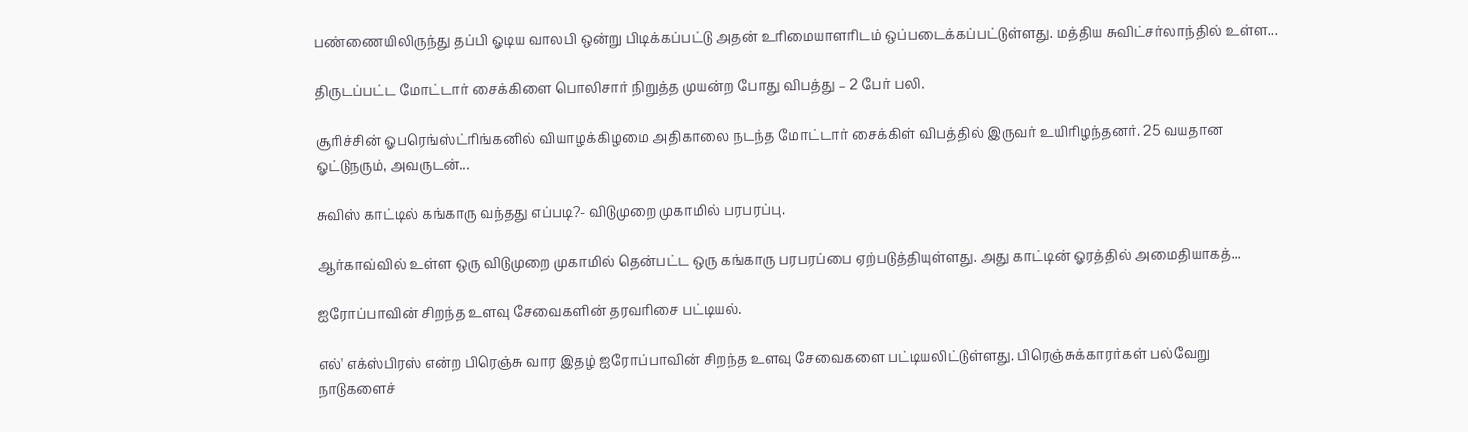பண்ணையிலிருந்து தப்பி ஓடிய வாலபி ஒன்று பிடிக்கப்பட்டு அதன் உரிமையாளரிடம் ஒப்படைக்கப்பட்டுள்ளது. மத்திய சுவிட்சர்லாந்தில் உள்ள...

திருடப்பட்ட மோட்டார் சைக்கிளை பொலிசார் நிறுத்த முயன்ற போது விபத்து – 2 பேர் பலி.

சூரிச்சின் ஓபரெங்ஸ்ட்ரிங்கனில் வியாழக்கிழமை அதிகாலை நடந்த மோட்டார் சைக்கிள் விபத்தில் இருவர் உயிரிழந்தனர். 25 வயதான ஓட்டுநரும், அவருடன்...

சுவிஸ் காட்டில் கங்காரு வந்தது எப்படி?- விடுமுறை முகாமில் பரபரப்பு.

ஆர்காவ்வில் உள்ள ஒரு விடுமுறை முகாமில் தென்பட்ட ஒரு கங்காரு பரபரப்பை ஏற்படுத்தியுள்ளது. அது காட்டின் ஓரத்தில் அமைதியாகத்...

ஐரோப்பாவின் சிறந்த உளவு சேவைகளின் தரவரிசை பட்டியல்.

எல்' எக்ஸ்பிரஸ் என்ற பிரெஞ்சு வார இதழ் ஐரோப்பாவின் சிறந்த உளவு சேவைகளை பட்டியலிட்டுள்ளது. பிரெஞ்சுக்காரர்கள் பல்வேறு நாடுகளைச்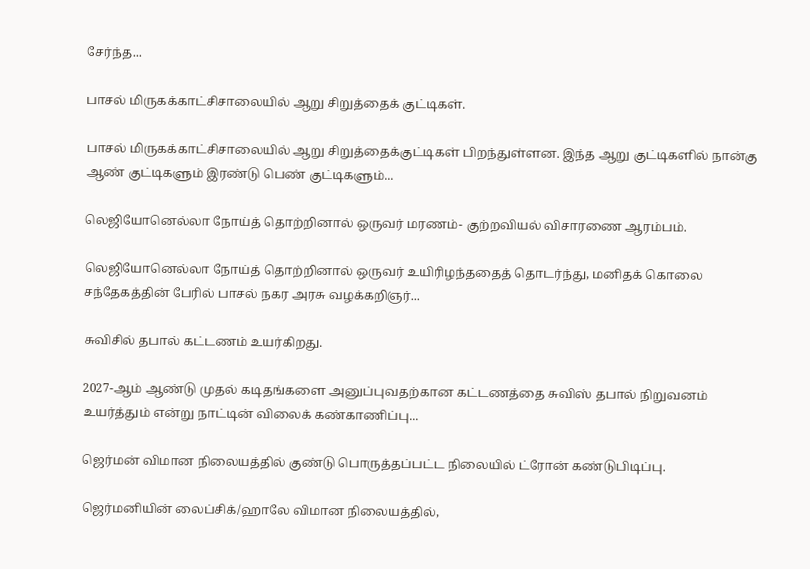சேர்ந்த...

பாசல் மிருகக்காட்சிசாலையில் ஆறு சிறுத்தைக் குட்டிகள்.

பாசல் மிருகக்காட்சிசாலையில் ஆறு சிறுத்தைக்குட்டிகள் பிறந்துள்ளன. இந்த ஆறு குட்டிகளில் நான்கு ஆண் குட்டிகளும் இரண்டு பெண் குட்டிகளும்...

லெஜியோனெல்லா நோய்த் தொற்றினால் ஒருவர் மரணம்- குற்றவியல் விசாரணை ஆரம்பம்.

லெஜியோனெல்லா நோய்த் தொற்றினால் ஒருவர் உயிரிழந்ததைத் தொடர்ந்து, மனிதக் கொலை சந்தேகத்தின் பேரில் பாசல் நகர அரசு வழக்கறிஞர்...

சுவிசில் தபால் கட்டணம் உயர்கிறது.

2027-ஆம் ஆண்டு முதல் கடிதங்களை அனுப்புவதற்கான கட்டணத்தை சுவிஸ் தபால் நிறுவனம் உயர்த்தும் என்று நாட்டின் விலைக் கண்காணிப்பு...

ஜெர்மன் விமான நிலையத்தில் குண்டு பொருத்தப்பட்ட நிலையில் ட்ரோன் கண்டுபிடிப்பு.

ஜெர்மனியின் லைப்சிக்/ஹாலே விமான நிலையத்தில்,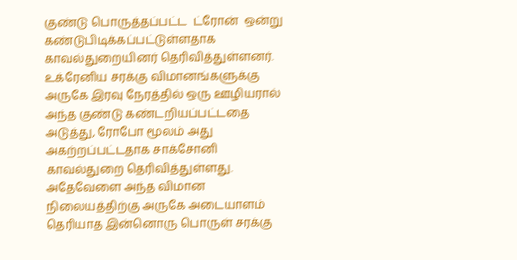குண்டு பொருத்தப்பட்ட  ட்ரோன்  ஒன்று  கண்டுபிடிக்கப்பட்டுள்ளதாக  காவல்துறையினர் தெரிவித்துள்ளனர். உக்ரேனிய சரக்கு விமானங்களுக்கு அருகே இரவு நேரத்தில் ஒரு ஊழியரால் அந்த குண்டு கண்டறியப்பட்டதை அடுத்து, ரோபோ மூலம் அது அகற்றப்பட்டதாக சாக்சோனி காவல்துறை தெரிவித்துள்ளது. அதேவேளை அந்த விமான நிலையத்திற்கு அருகே அடையாளம் தெரியாத இன்னொரு பொருள் சரக்கு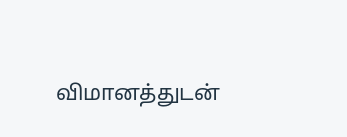விமானத்துடன்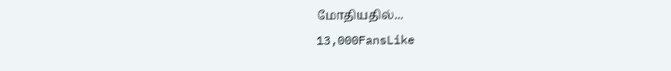மோதியதில்...
13,000FansLike